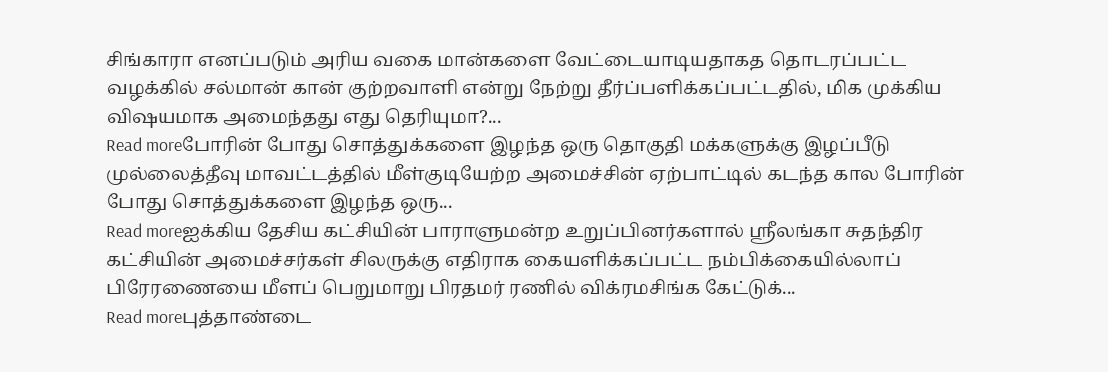சிங்காரா எனப்படும் அரிய வகை மான்களை வேட்டையாடியதாகத தொடரப்பட்ட வழக்கில் சல்மான் கான் குற்றவாளி என்று நேற்று தீர்ப்பளிக்கப்பட்டதில், மிக முக்கிய விஷயமாக அமைந்தது எது தெரியுமா?...
Read moreபோரின் போது சொத்துக்களை இழந்த ஒரு தொகுதி மக்களுக்கு இழப்பீடு முல்லைத்தீவு மாவட்டத்தில் மீள்குடியேற்ற அமைச்சின் ஏற்பாட்டில் கடந்த கால போரின் போது சொத்துக்களை இழந்த ஒரு...
Read moreஐக்கிய தேசிய கட்சியின் பாராளுமன்ற உறுப்பினர்களால் ஶ்ரீலங்கா சுதந்திர கட்சியின் அமைச்சர்கள் சிலருக்கு எதிராக கையளிக்கப்பட்ட நம்பிக்கையில்லாப் பிரேரணையை மீளப் பெறுமாறு பிரதமர் ரணில் விக்ரமசிங்க கேட்டுக்...
Read moreபுத்தாண்டை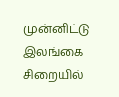முன்னிட்டு இலங்கை சிறையில்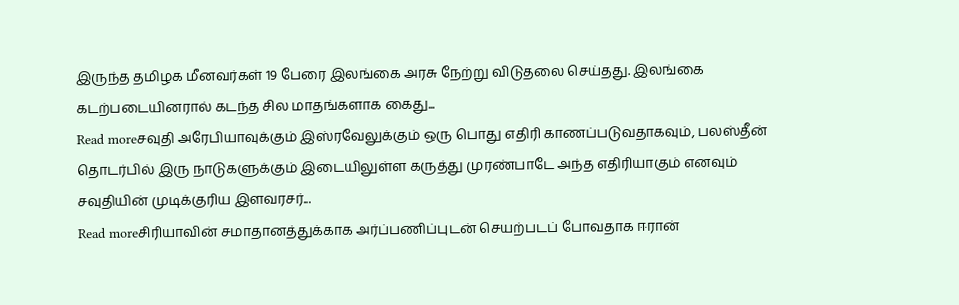இருந்த தமிழக மீனவர்கள் 19 பேரை இலங்கை அரசு நேற்று விடுதலை செய்தது. இலங்கை கடற்படையினரால் கடந்த சில மாதங்களாக கைது...
Read moreசவுதி அரேபியாவுக்கும் இஸ்ரவேலுக்கும் ஒரு பொது எதிரி காணப்படுவதாகவும், பலஸ்தீன் தொடர்பில் இரு நாடுகளுக்கும் இடையிலுள்ள கருத்து முரண்பாடே அந்த எதிரியாகும் எனவும் சவுதியின் முடிக்குரிய இளவரசர்...
Read moreசிரியாவின் சமாதானத்துக்காக அர்ப்பணிப்புடன் செயற்படப் போவதாக ஈரான்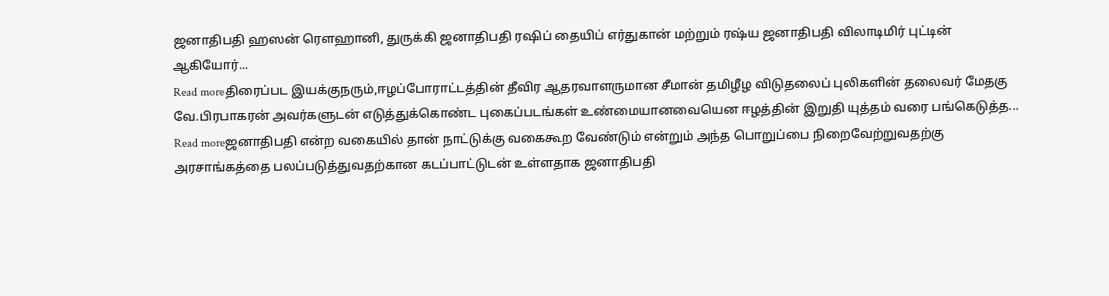ஜனாதிபதி ஹஸன் ரௌஹானி, துருக்கி ஜனாதிபதி ரஷிப் தையிப் எர்துகான் மற்றும் ரஷ்ய ஜனாதிபதி விலாடிமிர் புட்டின் ஆகியோர்...
Read moreதிரைப்பட இயக்குநரும்,ஈழப்போராட்டத்தின் தீவிர ஆதரவாளருமான சீமான் தமிழீழ விடுதலைப் புலிகளின் தலைவர் மேதகு வே.பிரபாகரன் அவர்களுடன் எடுத்துக்கொண்ட புகைப்படங்கள் உண்மையானவையென ஈழத்தின் இறுதி யுத்தம் வரை பங்கெடுத்த...
Read moreஜனாதிபதி என்ற வகையில் தான் நாட்டுக்கு வகைகூற வேண்டும் என்றும் அந்த பொறுப்பை நிறைவேற்றுவதற்கு அரசாங்கத்தை பலப்படுத்துவதற்கான கடப்பாட்டுடன் உள்ளதாக ஜனாதிபதி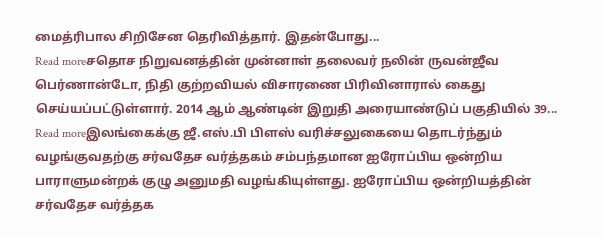மைத்ரிபால சிறிசேன தெரிவித்தார். இதன்போது...
Read moreசதொச நிறுவனத்தின் முன்னாள் தலைவர் நலின் ருவன்ஜீவ பெர்ணான்டோ, நிதி குற்றவியல் விசாரணை பிரிவினாரால் கைது செய்யப்பட்டுள்ளார். 2014 ஆம் ஆண்டின் இறுதி அரையாண்டுப் பகுதியில் 39...
Read moreஇலங்கைக்கு ஜீ.எஸ்.பி பிளஸ் வரிச்சலுகையை தொடர்ந்தும் வழங்குவதற்கு சர்வதேச வர்த்தகம் சம்பந்தமான ஐரோப்பிய ஒன்றிய பாராளுமன்றக் குழு அனுமதி வழங்கியுள்ளது. ஐரோப்பிய ஒன்றியத்தின் சர்வதேச வர்த்தக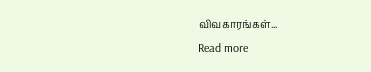விவகாரங்கள்...
Read more